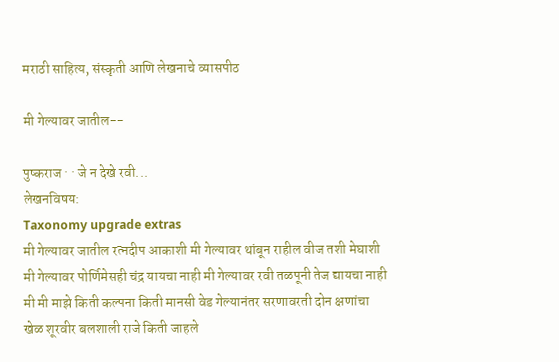मराठी साहित्य, संस्कृती आणि लेखनाचे व्यासपीठ

मी गेल्यावर जातील--

पुष्कराज · · जे न देखे रवी...
लेखनविषय:
Taxonomy upgrade extras
मी गेल्यावर जातील रत्नदीप आकाशी मी गेल्यावर थांबून राहील वीज तशी मेघाशी मी गेल्यावर पोर्णिमेसही चंद्र यायचा नाही मी गेल्यावर रवी तळपूनी तेज द्यायचा नाही मी मी माझे किती कल्पना किती मानसी वेड गेल्यानंतर सरणावरती दोन क्षणांचा खेळ शूरवीर बलशाली राजे किती जाहले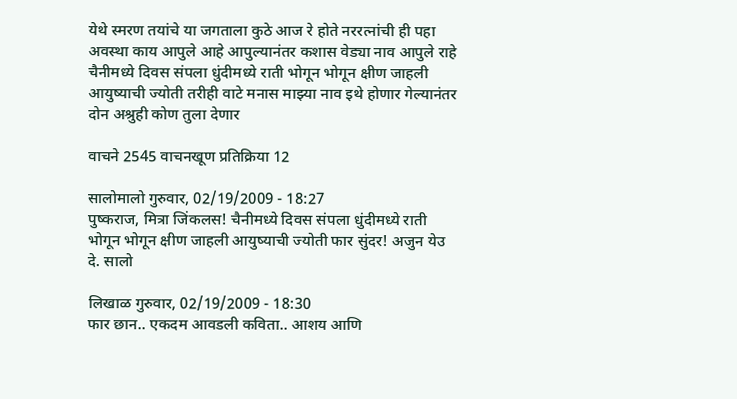येथे स्मरण तयांचे या जगताला कुठे आज रे होते नररत्नांची ही पहा अवस्था काय आपुले आहे आपुल्यानंतर कशास वेड्या नाव आपुले राहे चैनीमध्ये दिवस संपला धुंदीमध्ये राती भोगून भोगून क्षीण जाहली आयुष्याची ज्योती तरीही वाटे मनास माझ्या नाव इथे होणार गेल्यानंतर दोन अश्रुही कोण तुला देणार

वाचने 2545 वाचनखूण प्रतिक्रिया 12

सालोमालो गुरुवार, 02/19/2009 - 18:27
पुष्कराज, मित्रा जिंकलस! चैनीमध्ये दिवस संपला धुंदीमध्ये राती भोगून भोगून क्षीण जाहली आयुष्याची ज्योती फार सुंदर! अजुन येउ दे. सालो

लिखाळ गुरुवार, 02/19/2009 - 18:30
फार छान.. एकदम आवडली कविता.. आशय आणि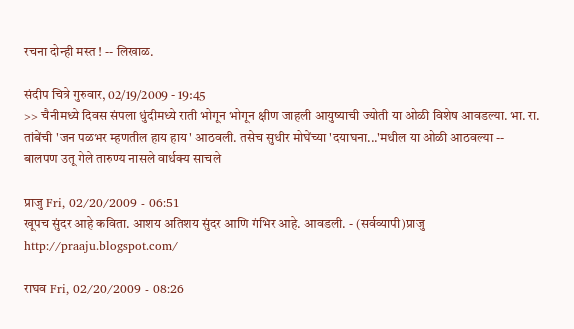रचना दोन्ही मस्त ! -- लिखाळ.

संदीप चित्रे गुरुवार, 02/19/2009 - 19:45
>> चैनीमध्ये दिवस संपला धुंदीमध्ये राती भोगून भोगून क्षीण जाहली आयुष्याची ज्योती या ओळी विशेष आवडल्या. भा. रा. तांबेंची 'जन पळभर म्हणतील हाय हाय' आठवली. तसेच सुधीर मोघेंच्या 'दयाघना...'मधील या ओळी आठवल्या -- बालपण उतू गेले तारुण्य नासले वार्धक्य साचले

प्राजु Fri, 02/20/2009 - 06:51
खूपच सुंदर आहे कविता. आशय अतिशय सुंदर आणि गंभिर आहे. आवडली. - (सर्वव्यापी)प्राजु http://praaju.blogspot.com/

राघव Fri, 02/20/2009 - 08:26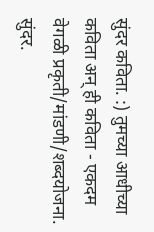सुंदर कविता. :) तुमच्या आधीच्या कविता अन् ही कविता - एकदम वेगळी प्रकृती/मांडणी/शब्दयोजना. सुंदर.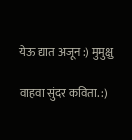येऊ द्यात अजून :) मुमुक्षु

वाहवा सुंदर कविता. :)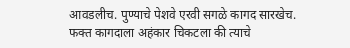आवडलीच. पुण्याचे पेशवे एरवी सगळे कागद सारखेच. फक्त कागदाला अहंकार चिकटला की त्याचे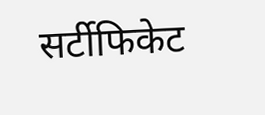सर्टीफिकेट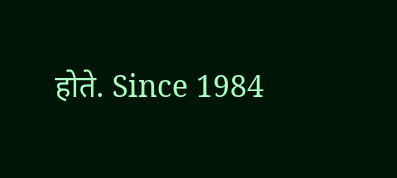होते. Since 1984